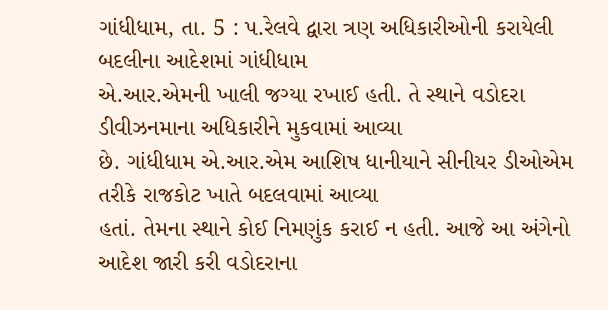ગાંધીધામ, તા. 5 : પ.રેલવે દ્વારા ત્રણ અધિકારીઓની કરાયેલી બદલીના આદેશમાં ગાંધીધામ
એ.આર.એમની ખાલી જગ્યા રખાઈ હતી. તે સ્થાને વડોદરા ડીવીઝનમાના અધિકારીને મુકવામાં આવ્યા
છે. ગાંધીધામ એ.આર.એમ આશિષ ધાનીયાને સીનીયર ડીઓએમ તરીકે રાજકોટ ખાતે બદલવામાં આવ્યા
હતાં. તેમના સ્થાને કોઈ નિમણુંક કરાઈ ન હતી. આજે આ અંગેનો આદેશ જારી કરી વડોદરાના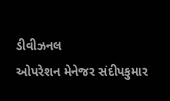ડીવીઝનલ
ઓપરેશન મેનેજર સંદીપકુમાર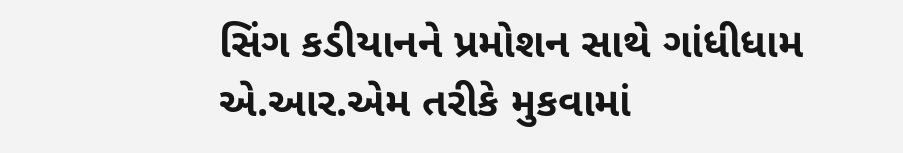સિંગ કડીયાનને પ્રમોશન સાથે ગાંધીધામ એ.આર.એમ તરીકે મુકવામાં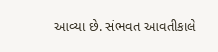આવ્યા છે. સંભવત આવતીકાલે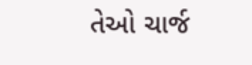તેઓ ચાર્જ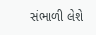સંભાળી લેશે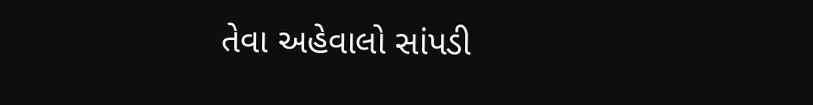તેવા અહેવાલો સાંપડી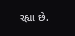રહ્યા છે.